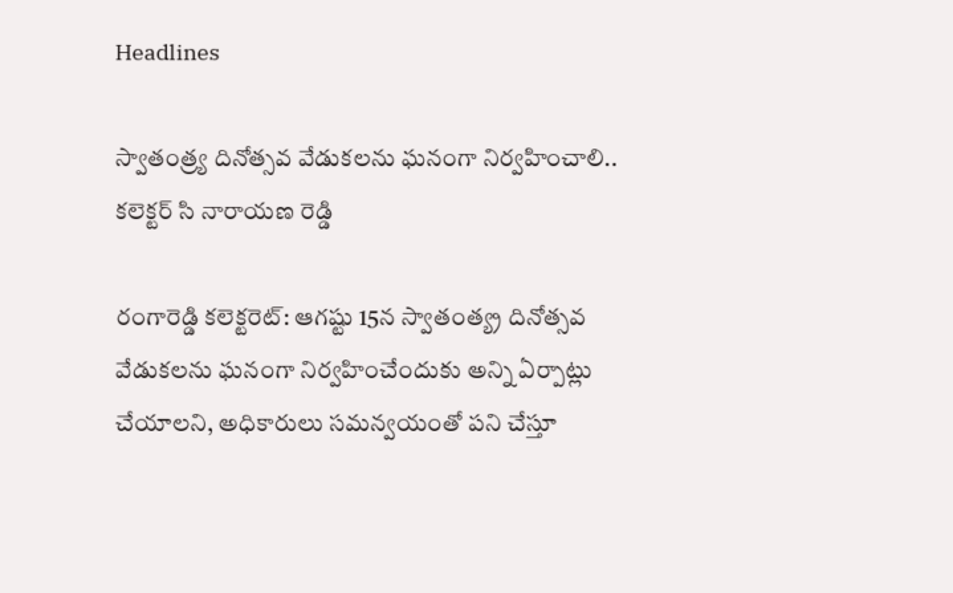Headlines

స్వాతంత్ర్య దినోత్సవ వేడుకలను ఘనంగా నిర్వహించాలి.. కలెక్టర్ సి నారాయణ రెడ్డి

రంగారెడ్డి కలెక్టరెట్: ఆగష్టు 15న స్వాతంత్య్ర దినోత్సవ వేడుకలను ఘనంగా నిర్వహించేందుకు అన్ని ఏర్పాట్లు చేయాలని, అధికారులు సమన్వయంతో పని చేస్తూ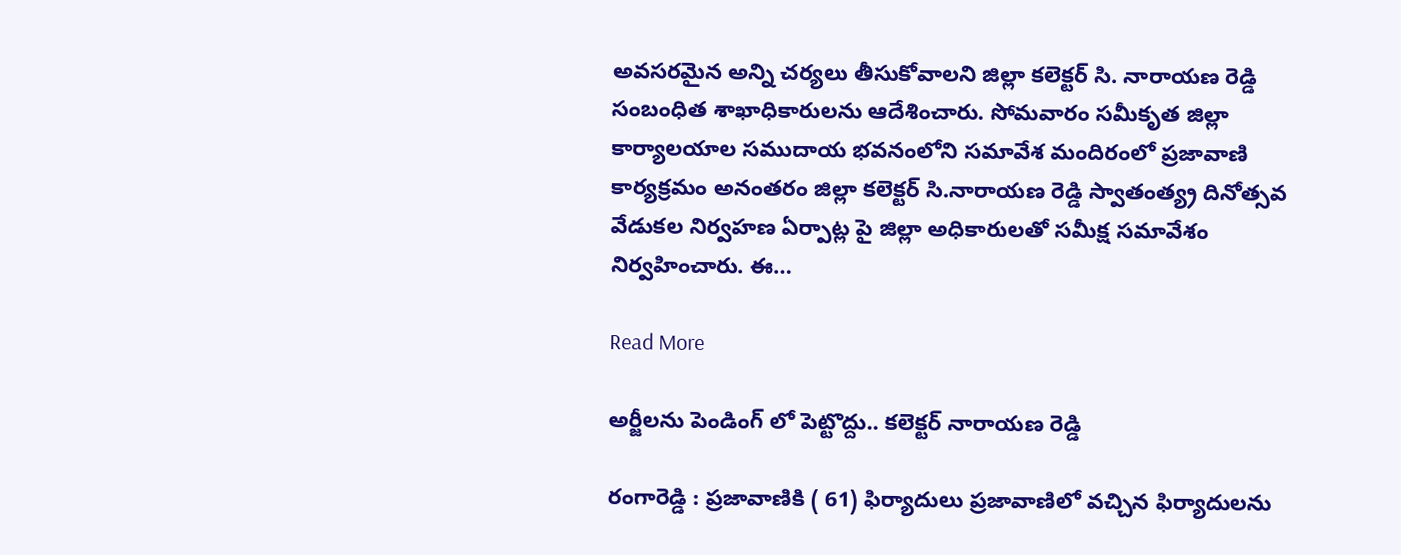అవసరమైన అన్ని చర్యలు తీసుకోవాలని జిల్లా కలెక్టర్ సి. నారాయణ రెడ్డి సంబంధిత శాఖాధికారులను ఆదేశించారు. సోమవారం సమీకృత జిల్లా కార్యాలయాల సముదాయ భవనంలోని సమావేశ మందిరంలో ప్రజావాణి కార్యక్రమం అనంతరం జిల్లా కలెక్టర్ సి.నారాయణ రెడ్డి స్వాతంత్య్ర దినోత్సవ వేడుకల నిర్వహణ ఏర్పాట్ల పై జిల్లా అధికారులతో సమీక్ష సమావేశం నిర్వహించారు. ఈ…

Read More

అర్జీలను పెండింగ్ లో పెట్టొద్దు.. కలెక్టర్ నారాయణ రెడ్డి

రంగారెడ్డి : ప్రజావాణికి ( 61) ఫిర్యాదులు ప్రజావాణిలో వచ్చిన ఫిర్యాదులను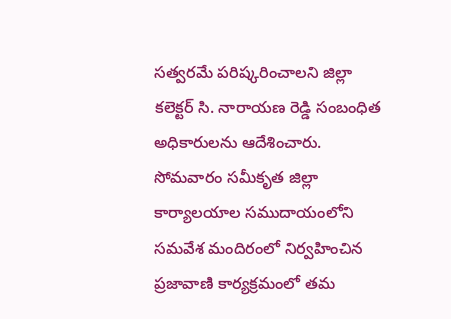సత్వరమే పరిష్కరించాలని జిల్లా కలెక్టర్ సి. నారాయణ రెడ్డి సంబంధిత అధికారులను ఆదేశించారు. సోమవారం సమీకృత జిల్లా కార్యాలయాల సముదాయంలోని సమవేశ మందిరంలో నిర్వహించిన ప్రజావాణి కార్యక్రమంలో తమ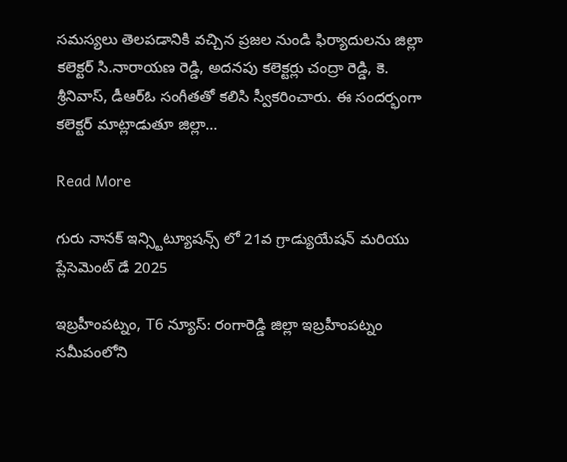సమస్యలు తెలపడానికి వచ్చిన ప్రజల నుండి ఫిర్యాదులను జిల్లా కలెక్టర్ సి.నారాయణ రెడ్డి, అదనపు కలెక్టర్లు చంద్రా రెడ్డి, కె. శ్రీనివాస్, డీఆర్ఓ సంగీతతో కలిసి స్వీకరించారు. ఈ సందర్భంగా కలెక్టర్ మాట్లాడుతూ జిల్లా…

Read More

గురు నానక్ ఇన్స్టిట్యూషన్స్ లో 21వ గ్రాడ్యుయేషన్ మరియు ప్లేసెమెంట్ డే 2025

ఇబ్రహీంపట్నం, T6 న్యూస్: రంగారెడ్డి జిల్లా ఇబ్రహీంపట్నం సమీపంలోని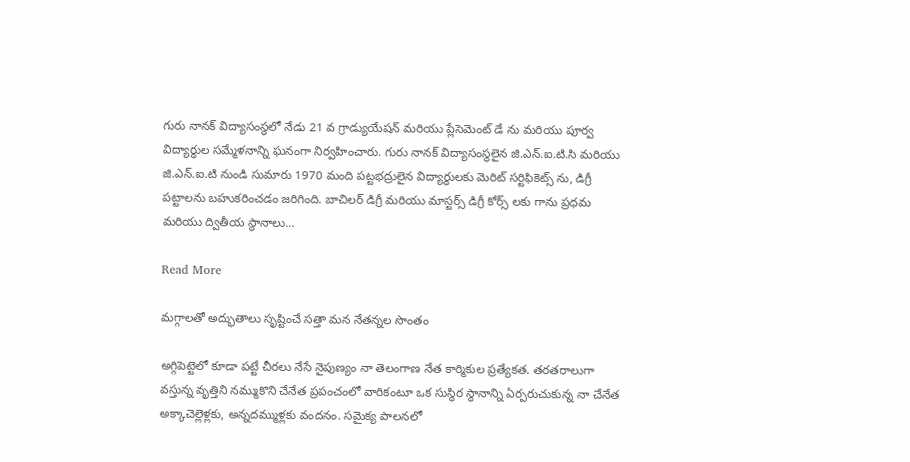గురు నానక్ విద్యాసంస్థలో నేడు 21 వ గ్రాడ్యుయేషన్ మరియు ప్లేసెమెంట్ డే ను మరియు పూర్వ విద్యార్ధుల సమ్మేళనాన్ని ఘనంగా నిర్వహించారు. గురు నానక్ విద్యాసంస్థలైన జి.ఎన్.ఐ.టి.సి మరియు జి.ఎన్.ఐ.టి నుండి సుమారు 1970 మంది పట్టభద్రులైన విద్యార్థులకు మెరిట్ సర్టిఫికెట్స్ ను, డిగ్రీ పట్టాలను బహుకరించడం జరిగింది. బాచిలర్ డిగ్రీ మరియు మాస్టర్స్ డిగ్రీ కోర్స్ లకు గాను ప్రధమ మరియు ద్వితీయ స్థానాలు…

Read More

మగ్గాలతో అద్భుతాలు సృష్టించే సత్తా మన నేతన్నల సొంతం

అగ్గిపెట్టెలో కూడా పట్టే చీరలు నేసే నైపుణ్యం నా తెలంగాణ నేత కార్మికుల ప్రత్యేకత. తరతరాలుగా వస్తున్న వృత్తిని నమ్ముకొని చేనేత ప్రపంచంలో వారికంటూ ఒక సుస్థిర స్థానాన్ని ఏర్పరుచుకున్న నా చేనేత అక్కాచెల్లెళ్లకు, అన్నదమ్ముళ్లకు వందనం. సమైక్య పాలనలో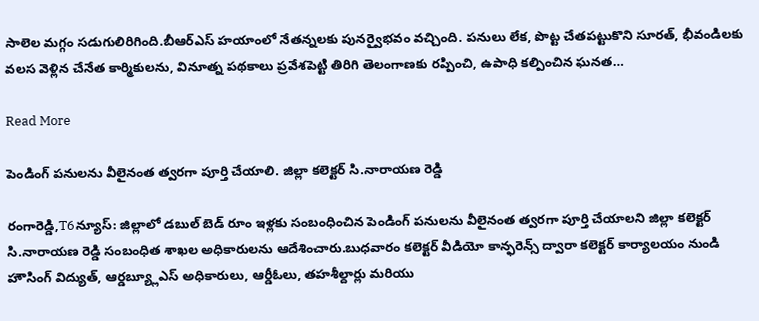సాలెల మగ్గం సడుగులిరిగింది.బీఆర్ఎస్ హయాంలో నేతన్నలకు పునర్వైభవం వచ్చింది. పనులు లేక, పొట్ట చేతపట్టుకొని సూరత్, భీవండిలకు వలస వెళ్లిన చేనేత కార్మికులను, వినూత్న పథకాలు ప్రవేశపెట్టి తిరిగి తెలంగాణకు రప్పించి, ఉపాధి కల్పించిన ఘనత…

Read More

పెండింగ్ పనులను వీలైనంత త్వరగా పూర్తి చేయాలి. జిల్లా కలెక్టర్ సి.నారాయణ రెడ్డి

రంగారెడ్డి,T6న్యూస్: జిల్లాలో డబుల్ బెడ్ రూం ఇళ్లకు సంబంధించిన పెండింగ్ పనులను వీలైనంత త్వరగా పూర్తి చేయాలని జిల్లా కలెక్టర్ సి.నారాయణ రెడ్డి సంబంధిత శాఖల అధికారులను ఆదేశించారు.బుధవారం కలెక్టర్ వీడియో కాన్ఫరెన్స్ ద్వారా కలెక్టర్ కార్యాలయం నుండి హౌసింగ్ విద్యుత్, ఆర్డబ్య్లూఎస్ అధికారులు, ఆర్డీఓలు, తహశీల్దార్లు మరియు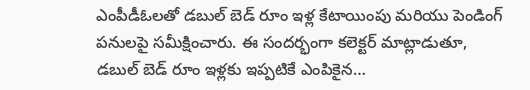ఎంపీడీఓలతో డబుల్ బెడ్ రూం ఇళ్ల కేటాయింపు మరియు పెండింగ్ పనులపై సమీక్షించారు. ఈ సందర్భంగా కలెక్టర్ మాట్లాడుతూ, డబుల్ బెడ్ రూం ఇళ్లకు ఇప్పటికే ఎంపికైన…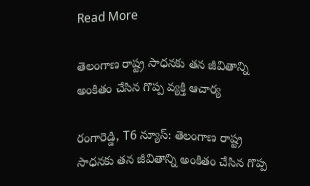Read More

తెలంగాణ రాష్ట్ర సాధనకు తన జీవితాన్ని అంకితం చేసిన గొప్ప వ్యక్తి ఆచార్య

రంగారెడ్డి, T6 న్యూస్: తెలంగాణ రాష్ట్ర సాధనకు తన జీవితాన్ని అంకితం చేసిన గొప్ప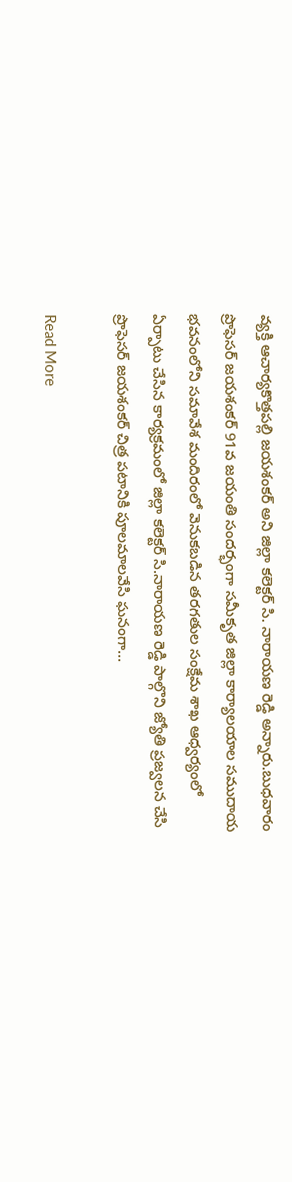వ్యక్తి ఆచార్యకొత్తపల్లి జయశంకర్ అని జిల్లా కలెక్టర్ సి. నారాయణ రెడ్డి అన్నారు.బుధవారం ప్రొఫెసర్ జయశంకర్ 91వ జయంతి సందర్భంగా సమీకృత జిల్లా కార్యాలయాల సముదాయ భవనంలోని సమావేశ మందిరంలో వెనుకబడిన తరగతుల సంక్షేమ శాఖ ఆధ్వర్యంలో ఏర్పాటు చేసిన కార్యక్రమంలో జిల్లా కలెక్టర్ సి.నారాయణ రెడ్డి పాల్గొని జ్యోతి ప్రజ్వలన చేసి ప్రొఫెసర్ జయశంకర్ చిత్ర పటానికి పూలమాలవేసి ఘనంగా…

Read More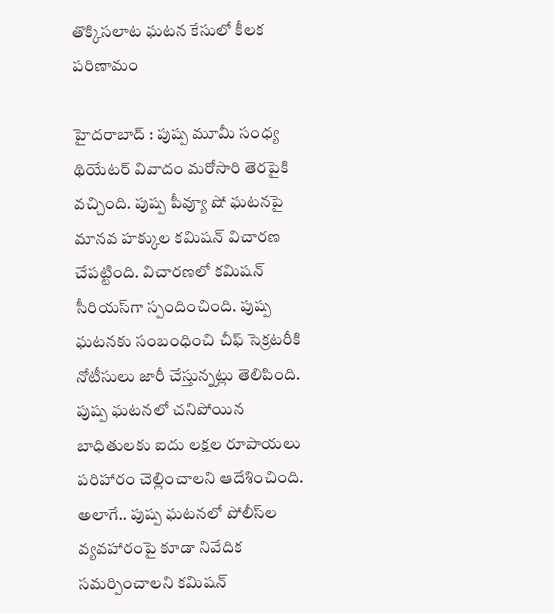తొక్కిసలాట ఘటన కేసులో కీలక పరిణామం

హైదరాబాద్ : పుష్ప మూమీ సంధ్య థియేటర్ వివాదం మరోసారి తెరపైకి వచ్చింది. పుష్ప పీవ్యూ షో ఘటనపై మానవ హక్కుల కమిషన్‌ విచారణ చేపట్టింది. విచారణలో కమిషన్ సీరియస్‌గా స్పందించింది. పుష్ప ఘటనకు సంబంధించి చీఫ్ సెక్రటరీకి నోటీసులు జారీ చేస్తున్నట్లు తెలిపింది. పుష్ప ఘటనలో చనిపోయిన బాధితులకు ఐదు లక్షల రూపాయలు పరిహారం చెల్లించాలని ఆదేశించింది. అలాగే.. పుష్ప ఘటనలో పోలీస్‌ల వ్యవహారంపై కూడా నివేదిక సమర్పించాలని కమిషన్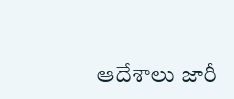ఆదేశాలు జారీ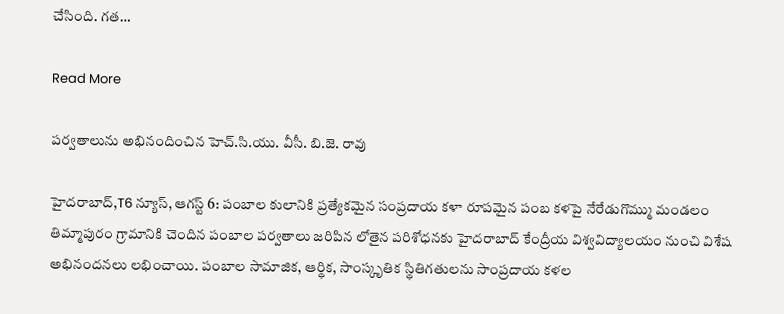చేసింది. గత…

Read More

పర్వతాలును అభినందించిన హెచ్.సి.యు. వీసీ. బి.జె. రావు

హైదరాబాద్,T6 న్యూస్, ఆగస్ట్ 6: పంబాల కులానికి ప్రత్యేకమైన సంప్రదాయ కళా రూపమైన పంబ కళపై నేరేడుగొమ్ము మండలం తిమ్మాపురం గ్రామానికి చెందిన పంబాల పర్వతాలు జరిపిన లోతైన పరిశోధనకు హైదరాబాద్ కేంద్రీయ విశ్వవిద్యాలయం నుంచి విశేష అభినందనలు లభించాయి. పంబాల సామాజిక, ఆర్థిక, సాంస్కృతిక స్థితిగతులను సాంప్రదాయ కళల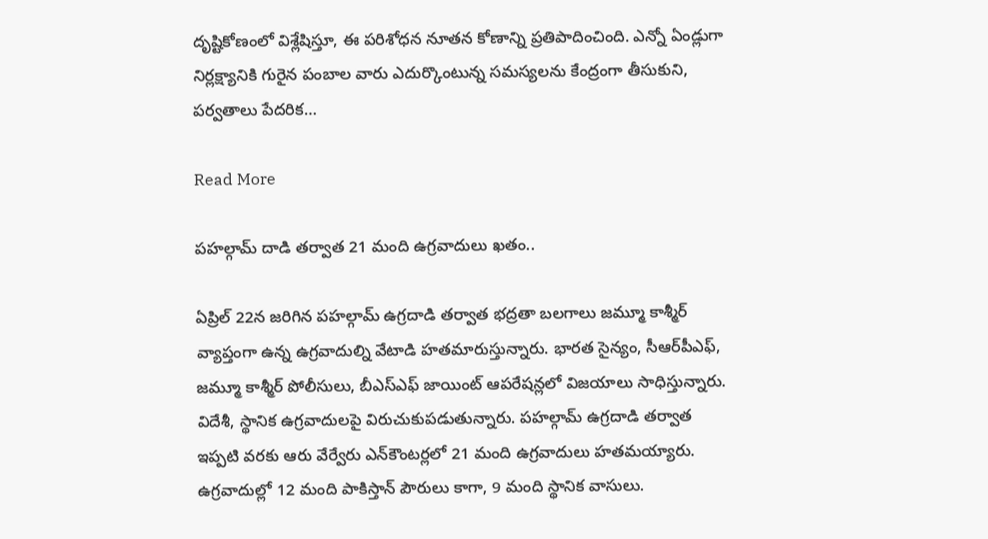దృష్టికోణంలో విశ్లేషిస్తూ, ఈ పరిశోధన నూతన కోణాన్ని ప్రతిపాదించింది. ఎన్నో ఏండ్లుగా నిర్లక్ష్యానికి గురైన పంబాల వారు ఎదుర్కొంటున్న సమస్యలను కేంద్రంగా తీసుకుని, పర్వతాలు పేదరిక…

Read More

పహల్గామ్ దాడి తర్వాత 21 మంది ఉగ్రవాదులు ఖతం..

ఏప్రిల్ 22న జరిగిన పహల్గామ్ ఉగ్రదాడి తర్వాత భద్రతా బలగాలు జమ్మూ కాశ్మీర్ వ్యాప్తంగా ఉన్న ఉగ్రవాదుల్ని వేటాడి హతమారుస్తున్నారు. భారత సైన్యం, సీఆర్‌పీఎఫ్, జమ్మూ కాశ్మీర్ పోలీసులు, బీఎస్ఎఫ్ జాయింట్ ఆపరేషన్లలో విజయాలు సాధిస్తున్నారు. విదేశీ, స్థానిక ఉగ్రవాదులపై విరుచుకుపడుతున్నారు. పహల్గామ్ ఉగ్రదాడి తర్వాత ఇప్పటి వరకు ఆరు వేర్వేరు ఎన్‌కౌంటర్లలో 21 మంది ఉగ్రవాదులు హతమయ్యారు. ఉగ్రవాదుల్లో 12 మంది పాకిస్తాన్ పౌరులు కాగా, 9 మంది స్థానిక వాసులు.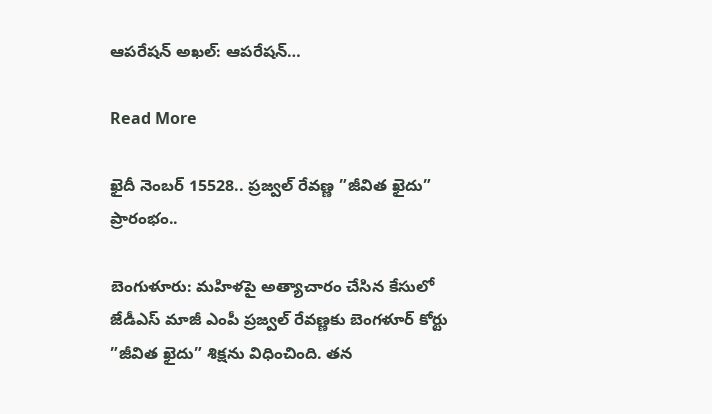ఆపరేషన్ అఖల్: ఆపరేషన్…

Read More

ఖైదీ నెంబర్ 15528.. ప్రజ్వల్ రేవణ్ణ ”జీవిత ఖైదు” ప్రారంభం..

బెంగుళూరు: మహిళపై అత్యాచారం చేసిన కేసులో జేడీఎస్ మాజీ ఎంపీ ప్రజ్వల్ రేవణ్ణకు బెంగళూర్ కోర్టు ”జీవిత ఖైదు” శిక్షను విధించింది. తన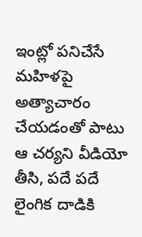ఇంట్లో పనిచేసే మహిళపై అత్యాచారం చేయడంతో పాటు ఆ చర్యని వీడియో తీసి, పదే పదే లైంగిక దాడికి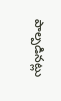పాల్పడినట్లు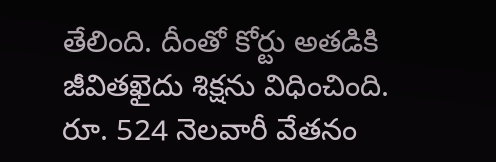తేలింది. దీంతో కోర్టు అతడికి జీవితఖైదు శిక్షను విధించింది. రూ. 524 నెలవారీ వేతనం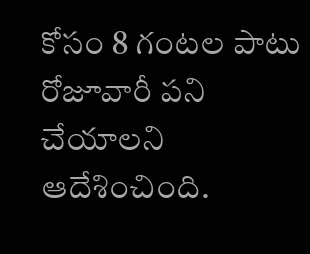కోసం 8 గంటల పాటు రోజూవారీ పని చేయాలని ఆదేశించింది.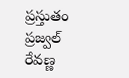ప్రస్తుతం ప్రజ్వల్ రేవణ్ణ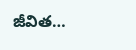జీవిత…